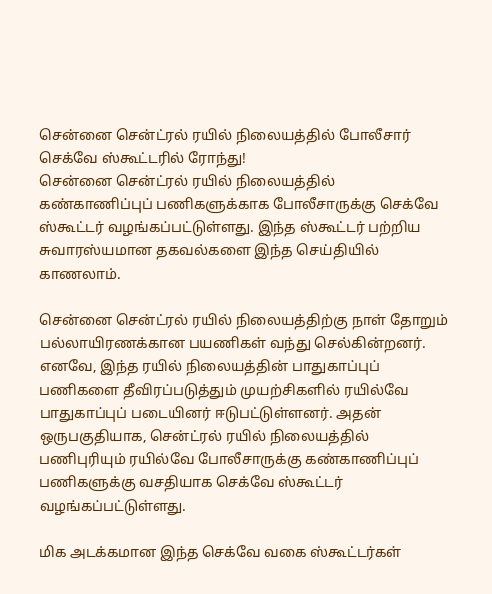சென்னை சென்ட்ரல் ரயில் நிலையத்தில் போலீசார் செக்வே ஸ்கூட்டரில் ரோந்து!
சென்னை சென்ட்ரல் ரயில் நிலையத்தில் கண்காணிப்புப் பணிகளுக்காக போலீசாருக்கு செக்வே ஸ்கூட்டர் வழங்கப்பட்டுள்ளது. இந்த ஸ்கூட்டர் பற்றிய சுவாரஸ்யமான தகவல்களை இந்த செய்தியில் காணலாம்.

சென்னை சென்ட்ரல் ரயில் நிலையத்திற்கு நாள் தோறும் பல்லாயிரணக்கான பயணிகள் வந்து செல்கின்றனர். எனவே, இந்த ரயில் நிலையத்தின் பாதுகாப்புப் பணிகளை தீவிரப்படுத்தும் முயற்சிகளில் ரயில்வே பாதுகாப்புப் படையினர் ஈடுபட்டுள்ளனர். அதன் ஒருபகுதியாக, சென்ட்ரல் ரயில் நிலையத்தில் பணிபுரியும் ரயில்வே போலீசாருக்கு கண்காணிப்புப் பணிகளுக்கு வசதியாக செக்வே ஸ்கூட்டர் வழங்கப்பட்டுள்ளது.

மிக அடக்கமான இந்த செக்வே வகை ஸ்கூட்டர்கள்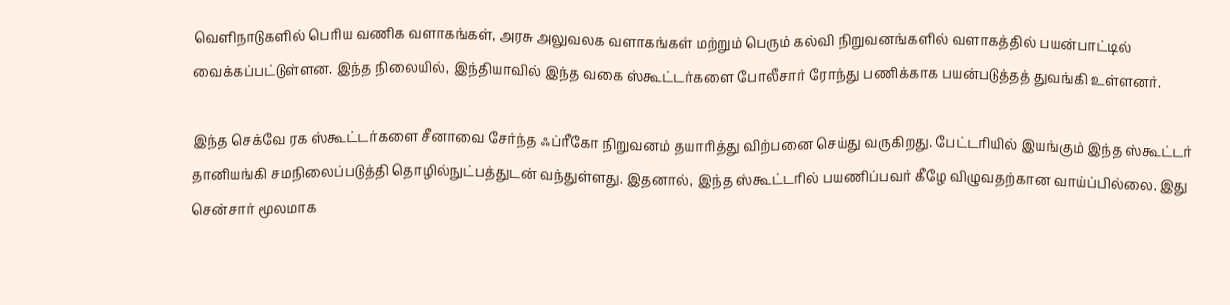வெளிநாடுகளில் பெரிய வணிக வளாகங்கள், அரசு அலுவலக வளாகங்கள் மற்றும் பெரும் கல்வி நிறுவனங்களில் வளாகத்தில் பயன்பாட்டில் வைக்கப்பட்டுள்ளன. இந்த நிலையில், இந்தியாவில் இந்த வகை ஸ்கூட்டர்களை போலீசார் ரோந்து பணிக்காக பயன்படுத்தத் துவங்கி உள்ளனர்.

இந்த செக்வே ரக ஸ்கூட்டர்களை சீனாவை சேர்ந்த ஃப்ரீகோ நிறுவனம் தயாரித்து விற்பனை செய்து வருகிறது. பேட்டரியில் இயங்கும் இந்த ஸ்கூட்டர் தானியங்கி சமநிலைப்படுத்தி தொழில்நுட்பத்துடன் வந்துள்ளது. இதனால், இந்த ஸ்கூட்டரில் பயணிப்பவர் கீழே விழுவதற்கான வாய்ப்பில்லை. இது சென்சார் மூலமாக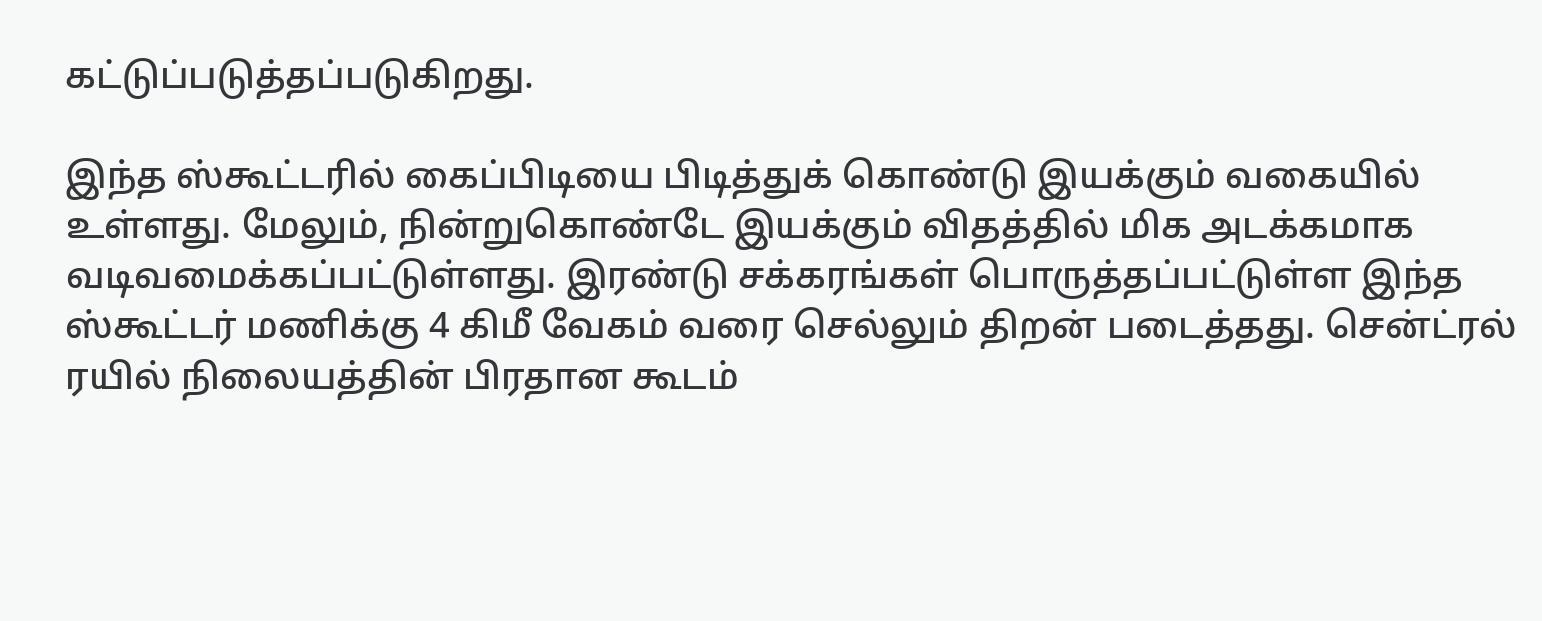கட்டுப்படுத்தப்படுகிறது.

இந்த ஸ்கூட்டரில் கைப்பிடியை பிடித்துக் கொண்டு இயக்கும் வகையில் உள்ளது. மேலும், நின்றுகொண்டே இயக்கும் விதத்தில் மிக அடக்கமாக வடிவமைக்கப்பட்டுள்ளது. இரண்டு சக்கரங்கள் பொருத்தப்பட்டுள்ள இந்த ஸ்கூட்டர் மணிக்கு 4 கிமீ வேகம் வரை செல்லும் திறன் படைத்தது. சென்ட்ரல் ரயில் நிலையத்தின் பிரதான கூடம்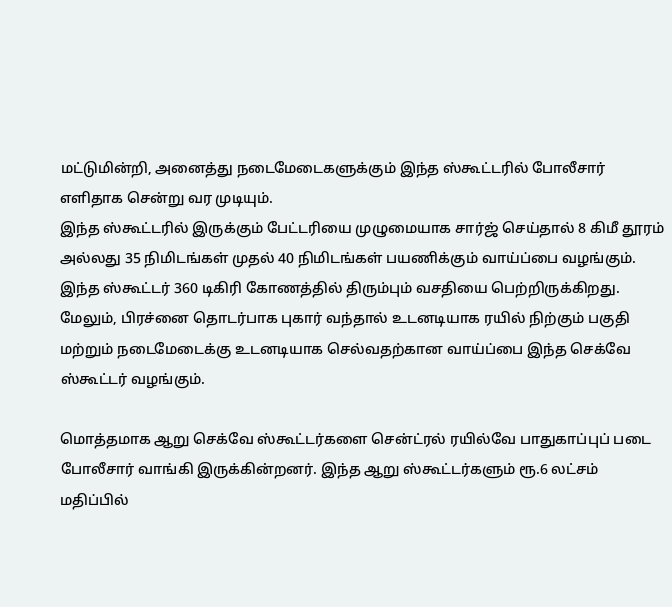மட்டுமின்றி, அனைத்து நடைமேடைகளுக்கும் இந்த ஸ்கூட்டரில் போலீசார் எளிதாக சென்று வர முடியும்.
இந்த ஸ்கூட்டரில் இருக்கும் பேட்டரியை முழுமையாக சார்ஜ் செய்தால் 8 கிமீ தூரம் அல்லது 35 நிமிடங்கள் முதல் 40 நிமிடங்கள் பயணிக்கும் வாய்ப்பை வழங்கும். இந்த ஸ்கூட்டர் 360 டிகிரி கோணத்தில் திரும்பும் வசதியை பெற்றிருக்கிறது. மேலும், பிரச்னை தொடர்பாக புகார் வந்தால் உடனடியாக ரயில் நிற்கும் பகுதி மற்றும் நடைமேடைக்கு உடனடியாக செல்வதற்கான வாய்ப்பை இந்த செக்வே ஸ்கூட்டர் வழங்கும்.

மொத்தமாக ஆறு செக்வே ஸ்கூட்டர்களை சென்ட்ரல் ரயில்வே பாதுகாப்புப் படை போலீசார் வாங்கி இருக்கின்றனர். இந்த ஆறு ஸ்கூட்டர்களும் ரூ.6 லட்சம் மதிப்பில்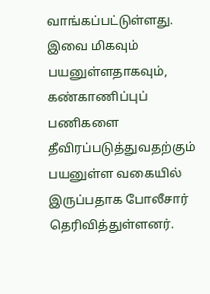வாங்கப்பட்டுள்ளது. இவை மிகவும் பயனுள்ளதாகவும், கண்காணிப்புப் பணிகளை தீவிரப்படுத்துவதற்கும் பயனுள்ள வகையில் இருப்பதாக போலீசார் தெரிவித்துள்ளனர்.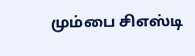மும்பை சிஎஸ்டி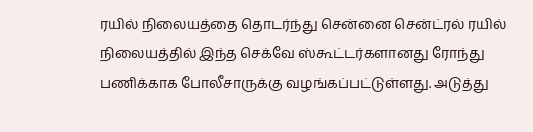ரயில் நிலையத்தை தொடர்ந்து சென்னை சென்ட்ரல் ரயில் நிலையத்தில் இந்த செக்வே ஸ்கூட்டர்களானது ரோந்து பணிக்காக போலீசாருக்கு வழங்கப்பட்டுள்ளது. அடுத்து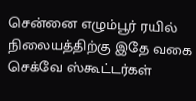சென்னை எழும்பூர் ரயில் நிலையத்திற்கு இதே வகை செக்வே ஸ்கூட்டர்கள்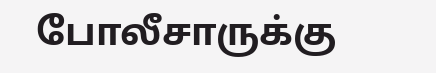போலீசாருக்கு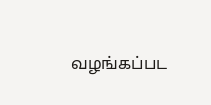வழங்கப்பட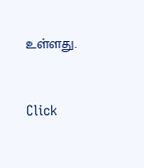உள்ளது.


Click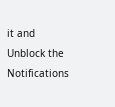it and Unblock the Notifications